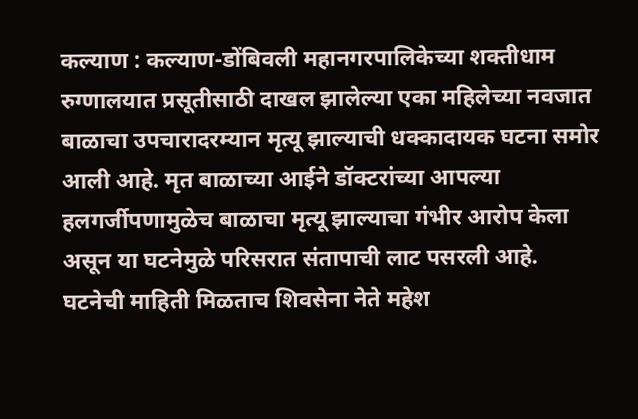कल्याण : कल्याण-डोंबिवली महानगरपालिकेच्या शक्तीधाम रुग्णालयात प्रसूतीसाठी दाखल झालेल्या एका महिलेच्या नवजात बाळाचा उपचारादरम्यान मृत्यू झाल्याची धक्कादायक घटना समोर आली आहे. मृत बाळाच्या आईने डॉक्टरांच्या आपल्या हलगर्जीपणामुळेच बाळाचा मृत्यू झाल्याचा गंभीर आरोप केला असून या घटनेमुळे परिसरात संतापाची लाट पसरली आहे.
घटनेची माहिती मिळताच शिवसेना नेते महेश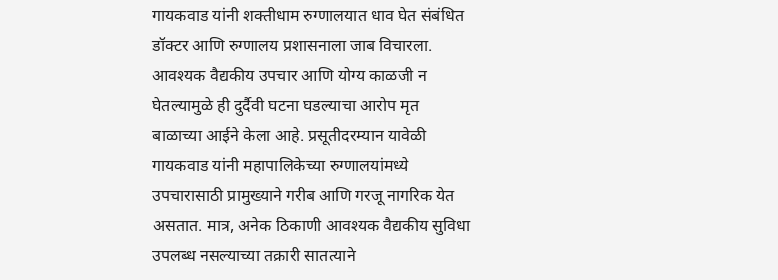गायकवाड यांनी शक्तीधाम रुग्णालयात धाव घेत संबंधित डॉक्टर आणि रुग्णालय प्रशासनाला जाब विचारला. आवश्यक वैद्यकीय उपचार आणि योग्य काळजी न घेतल्यामुळे ही दुर्दैवी घटना घडल्याचा आरोप मृत बाळाच्या आईने केला आहे. प्रसूतीदरम्यान यावेळी गायकवाड यांनी महापालिकेच्या रुग्णालयांमध्ये उपचारासाठी प्रामुख्याने गरीब आणि गरजू नागरिक येत असतात. मात्र, अनेक ठिकाणी आवश्यक वैद्यकीय सुविधा उपलब्ध नसल्याच्या तक्रारी सातत्याने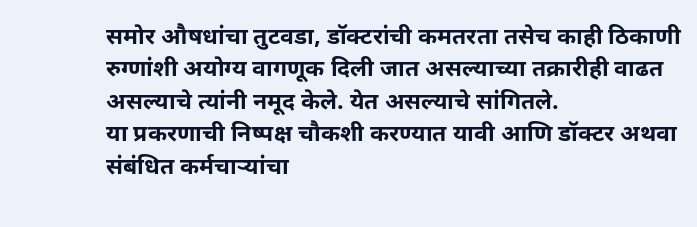समोर औषधांचा तुटवडा, डॉक्टरांची कमतरता तसेच काही ठिकाणी रुग्णांशी अयोग्य वागणूक दिली जात असल्याच्या तक्रारीही वाढत असल्याचे त्यांनी नमूद केले. येत असल्याचे सांगितले.
या प्रकरणाची निष्पक्ष चौकशी करण्यात यावी आणि डॉक्टर अथवा संबंधित कर्मचाऱ्यांचा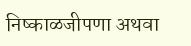निष्काळजीपणा अथवा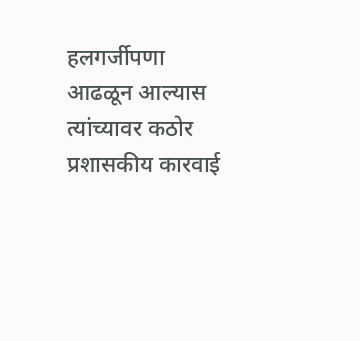हलगर्जीपणा आढळून आल्यास त्यांच्यावर कठोर प्रशासकीय कारवाई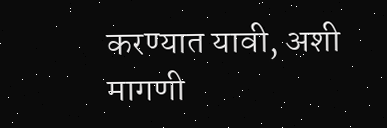करण्यात यावी, अशी मागणी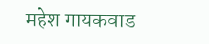महेश गायकवाड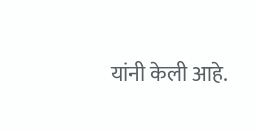यांनी केली आहे.